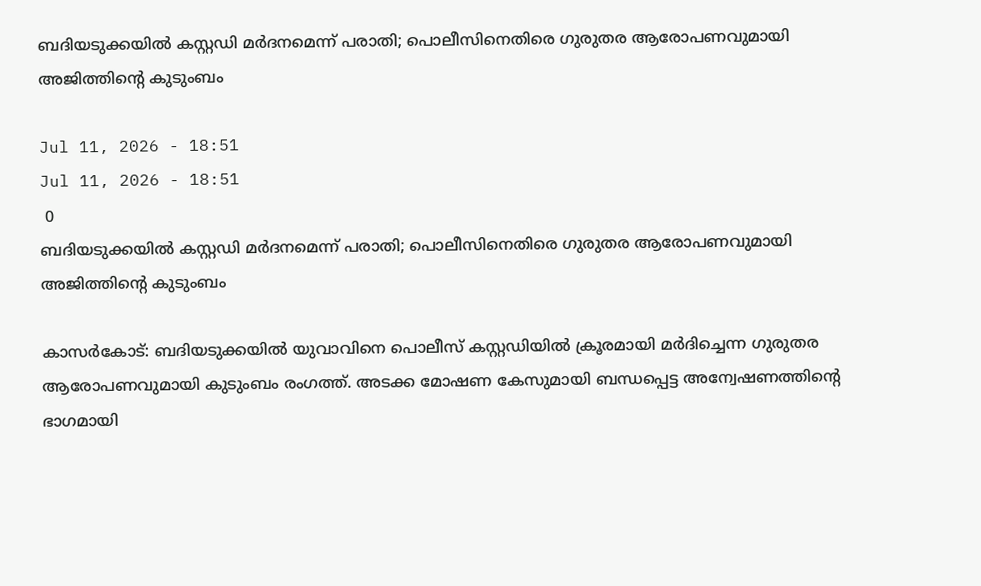ബദിയടുക്കയിൽ കസ്റ്റഡി മർദനമെന്ന് പരാതി; പൊലീസിനെതിരെ ഗുരുതര ആരോപണവുമായി അജിത്തിന്റെ കുടുംബം

Jul 11, 2026 - 18:51
Jul 11, 2026 - 18:51
 0
ബദിയടുക്കയിൽ കസ്റ്റഡി മർദനമെന്ന് പരാതി; പൊലീസിനെതിരെ ഗുരുതര ആരോപണവുമായി അജിത്തിന്റെ കുടുംബം

കാസർകോട്: ബദിയടുക്കയിൽ യുവാവിനെ പൊലീസ് കസ്റ്റഡിയിൽ ക്രൂരമായി മർദിച്ചെന്ന ഗുരുതര ആരോപണവുമായി കുടുംബം രംഗത്ത്. അടക്ക മോഷണ കേസുമായി ബന്ധപ്പെട്ട അന്വേഷണത്തിന്റെ ഭാഗമായി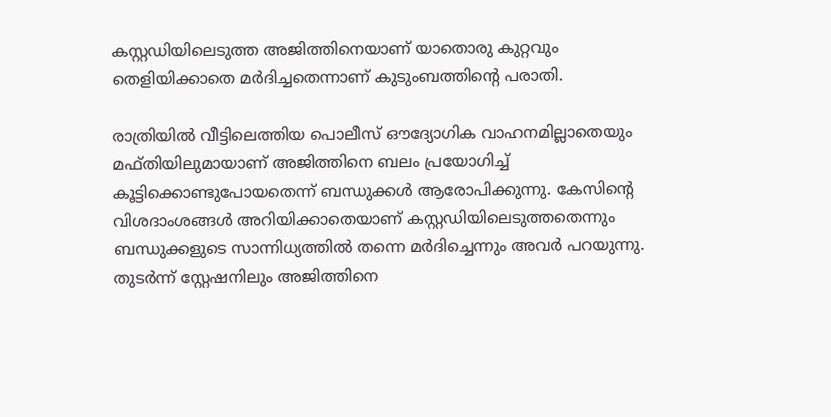കസ്റ്റഡിയിലെടുത്ത അജിത്തിനെയാണ് യാതൊരു കുറ്റവും തെളിയിക്കാതെ മർദിച്ചതെന്നാണ് കുടുംബത്തിന്റെ പരാതി.

രാത്രിയിൽ വീട്ടിലെത്തിയ പൊലീസ് ഔദ്യോഗിക വാഹനമില്ലാതെയും മഫ്തിയിലുമായാണ് അജിത്തിനെ ബലം പ്രയോഗിച്ച് കൂട്ടിക്കൊണ്ടുപോയതെന്ന് ബന്ധുക്കൾ ആരോപിക്കുന്നു. കേസിന്റെ വിശദാംശങ്ങൾ അറിയിക്കാതെയാണ് കസ്റ്റഡിയിലെടുത്തതെന്നും ബന്ധുക്കളുടെ സാന്നിധ്യത്തിൽ തന്നെ മർദിച്ചെന്നും അവർ പറയുന്നു. തുടർന്ന് സ്റ്റേഷനിലും അജിത്തിനെ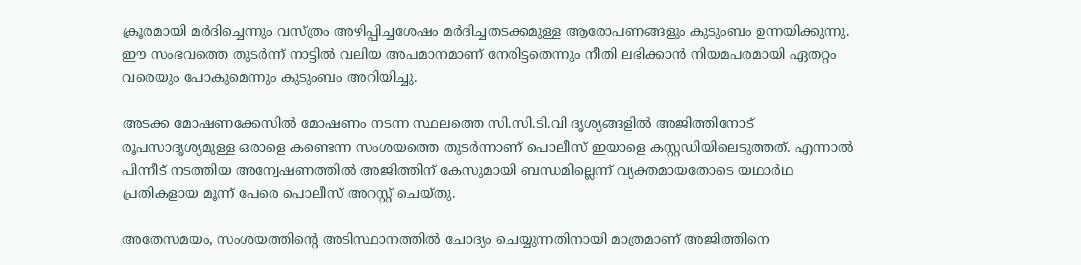ക്രൂരമായി മർദിച്ചെന്നും വസ്ത്രം അഴിപ്പിച്ചശേഷം മർദിച്ചതടക്കമുള്ള ആരോപണങ്ങളും കുടുംബം ഉന്നയിക്കുന്നു. ഈ സംഭവത്തെ തുടർന്ന് നാട്ടിൽ വലിയ അപമാനമാണ് നേരിട്ടതെന്നും നീതി ലഭിക്കാൻ നിയമപരമായി ഏതറ്റം വരെയും പോകുമെന്നും കുടുംബം അറിയിച്ചു.

അടക്ക മോഷണക്കേസിൽ മോഷണം നടന്ന സ്ഥലത്തെ സി.സി.ടി.വി ദൃശ്യങ്ങളിൽ അജിത്തിനോട് രൂപസാദൃശ്യമുള്ള ഒരാളെ കണ്ടെന്ന സംശയത്തെ തുടർന്നാണ് പൊലീസ് ഇയാളെ കസ്റ്റഡിയിലെടുത്തത്. എന്നാൽ പിന്നീട് നടത്തിയ അന്വേഷണത്തിൽ അജിത്തിന് കേസുമായി ബന്ധമില്ലെന്ന് വ്യക്തമായതോടെ യഥാർഥ പ്രതികളായ മൂന്ന് പേരെ പൊലീസ് അറസ്റ്റ് ചെയ്തു.

അതേസമയം, സംശയത്തിന്റെ അടിസ്ഥാനത്തിൽ ചോദ്യം ചെയ്യുന്നതിനായി മാത്രമാണ് അജിത്തിനെ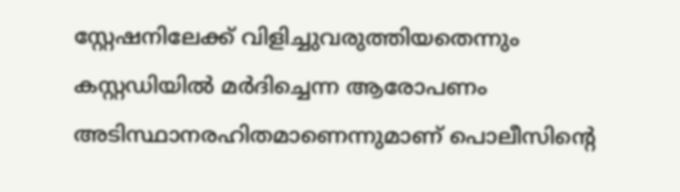സ്റ്റേഷനിലേക്ക് വിളിച്ചുവരുത്തിയതെന്നും കസ്റ്റഡിയിൽ മർദിച്ചെന്ന ആരോപണം അടിസ്ഥാനരഹിതമാണെന്നുമാണ് പൊലീസിന്റെ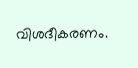വിശദീകരണം.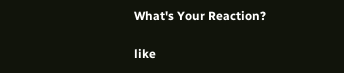What's Your Reaction?

like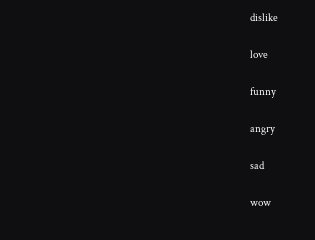dislike

love

funny

angry

sad

wow